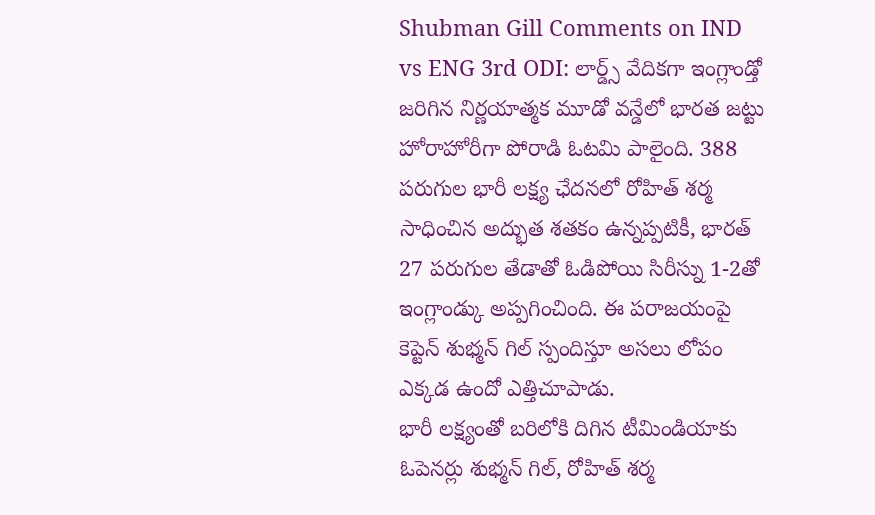Shubman Gill Comments on IND vs ENG 3rd ODI: లార్డ్స్ వేదికగా ఇంగ్లాండ్తో జరిగిన నిర్ణయాత్మక మూడో వన్డేలో భారత జట్టు హోరాహోరీగా పోరాడి ఓటమి పాలైంది. 388 పరుగుల భారీ లక్ష్య ఛేదనలో రోహిత్ శర్మ సాధించిన అద్భుత శతకం ఉన్నప్పటికీ, భారత్ 27 పరుగుల తేడాతో ఓడిపోయి సిరీస్ను 1-2తో ఇంగ్లాండ్కు అప్పగించింది. ఈ పరాజయంపై కెప్టెన్ శుభ్మన్ గిల్ స్పందిస్తూ అసలు లోపం ఎక్కడ ఉందో ఎత్తిచూపాడు.
భారీ లక్ష్యంతో బరిలోకి దిగిన టీమిండియాకు ఓపెనర్లు శుభ్మన్ గిల్, రోహిత్ శర్మ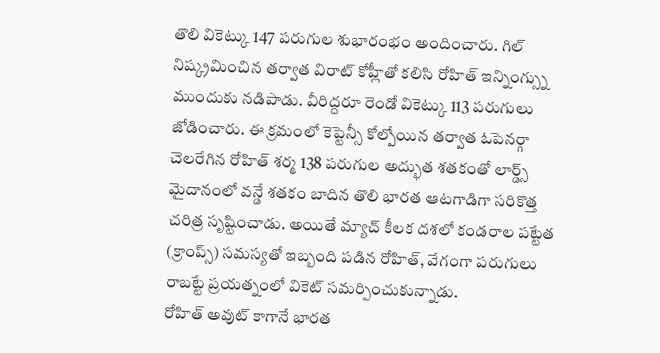తొలి వికెట్కు 147 పరుగుల శుభారంభం అందించారు. గిల్ నిష్క్రమించిన తర్వాత విరాట్ కోహ్లీతో కలిసి రోహిత్ ఇన్నింగ్స్ను ముందుకు నడిపాడు. వీరిద్దరూ రెండో వికెట్కు 113 పరుగులు జోడించారు. ఈ క్రమంలో కెప్టెన్సీ కోల్పోయిన తర్వాత ఓపెనర్గా చెలరేగిన రోహిత్ శర్మ 138 పరుగుల అద్భుత శతకంతో లార్డ్స్ మైదానంలో వన్డే శతకం బాదిన తొలి భారత ఆటగాడిగా సరికొత్త చరిత్ర సృష్టించాడు. అయితే మ్యాచ్ కీలక దశలో కండరాల పట్టేత (క్రాంప్స్) సమస్యతో ఇబ్బంది పడిన రోహిత్, వేగంగా పరుగులు రాబట్టే ప్రయత్నంలో వికెట్ సమర్పించుకున్నాడు.
రోహిత్ అవుట్ కాగానే భారత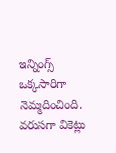ఇన్నింగ్స్ ఒక్కసారిగా నెమ్మదించింది. వరుసగా వికెట్లు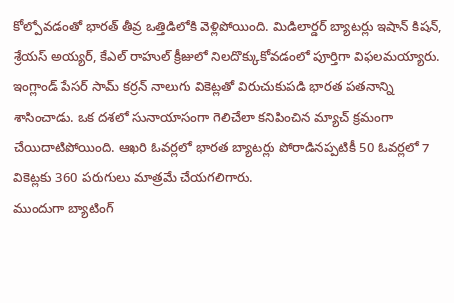కోల్పోవడంతో భారత్ తీవ్ర ఒత్తిడిలోకి వెళ్లిపోయింది. మిడిలార్డర్ బ్యాటర్లు ఇషాన్ కిషన్, శ్రేయస్ అయ్యర్, కేఎల్ రాహుల్ క్రీజులో నిలదొక్కుకోవడంలో పూర్తిగా విఫలమయ్యారు. ఇంగ్లాండ్ పేసర్ సామ్ కర్రన్ నాలుగు వికెట్లతో విరుచుకుపడి భారత పతనాన్ని శాసించాడు. ఒక దశలో సునాయాసంగా గెలిచేలా కనిపించిన మ్యాచ్ క్రమంగా చేయిదాటిపోయింది. ఆఖరి ఓవర్లలో భారత బ్యాటర్లు పోరాడినప్పటికీ 50 ఓవర్లలో 7 వికెట్లకు 360 పరుగులు మాత్రమే చేయగలిగారు.
ముందుగా బ్యాటింగ్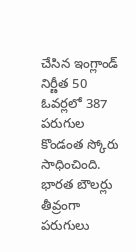చేసిన ఇంగ్లాండ్ నిర్ణీత 50 ఓవర్లలో 387 పరుగుల కొండంత స్కోరు సాధించింది. భారత బౌలర్లు తీవ్రంగా పరుగులు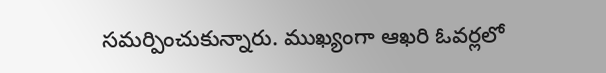సమర్పించుకున్నారు. ముఖ్యంగా ఆఖరి ఓవర్లలో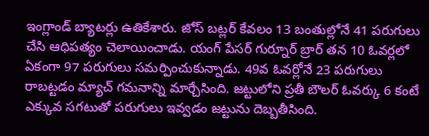ఇంగ్లాండ్ బ్యాటర్లు ఉతికేశారు. జోస్ బట్లర్ కేవలం 13 బంతుల్లోనే 41 పరుగులు చేసి ఆధిపత్యం చెలాయించాడు. యంగ్ పేసర్ గుర్నూర్ బ్రార్ తన 10 ఓవర్లలో ఏకంగా 97 పరుగులు సమర్పించుకున్నాడు. 49వ ఓవర్లోనే 23 పరుగులు రాబట్టడం మ్యాచ్ గమనాన్ని మార్చేసింది. జట్టులోని ప్రతీ బౌలర్ ఓవర్కు 6 కంటే ఎక్కువ సగటుతో పరుగులు ఇవ్వడం జట్టును దెబ్బతీసింది.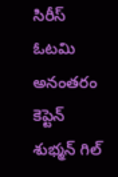సిరీస్ ఓటమి అనంతరం కెప్టెన్ శుభ్మన్ గిల్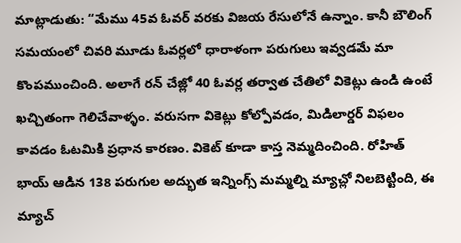మాట్లాడుతు: “మేము 45వ ఓవర్ వరకు విజయ రేసులోనే ఉన్నాం. కానీ బౌలింగ్ సమయంలో చివరి మూడు ఓవర్లలో ధారాళంగా పరుగులు ఇవ్వడమే మా కొంపముంచింది. అలాగే రన్ చేజ్లో 40 ఓవర్ల తర్వాత చేతిలో వికెట్లు ఉండి ఉంటే ఖచ్చితంగా గెలిచేవాళ్ళం. వరుసగా వికెట్లు కోల్పోవడం, మిడిలార్డర్ విఫలం కావడం ఓటమికి ప్రధాన కారణం. వికెట్ కూడా కాస్త నెమ్మదించింది. రోహిత్ భాయ్ ఆడిన 138 పరుగుల అద్భుత ఇన్నింగ్స్ మమ్మల్ని మ్యాచ్లో నిలబెట్టింది, ఈ మ్యాచ్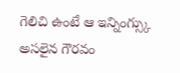గెలిచి ఉంటే ఆ ఇన్నింగ్స్కు అసలైన గౌరవం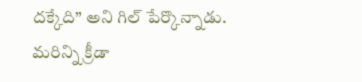దక్కేది” అని గిల్ పేర్కొన్నాడు.
మరిన్ని క్రీడా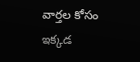వార్తల కోసం ఇక్కడ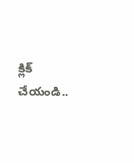క్లిక్ చేయండి..